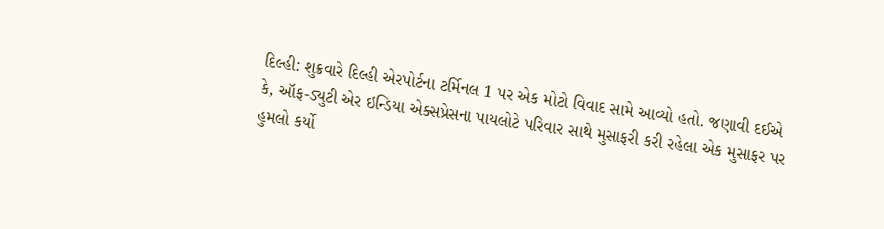દિલ્હી: શુક્રવારે દિલ્હી એરપોર્ટના ટર્મિનલ 1 પર એક મોટો વિવાદ સામે આવ્યો હતો. જણાવી દઈએ કે, ઑફ-ડ્યુટી એર ઇન્ડિયા એક્સપ્રેસના પાયલોટે પરિવાર સાથે મુસાફરી કરી રહેલા એક મુસાફર પર હુમલો કર્યો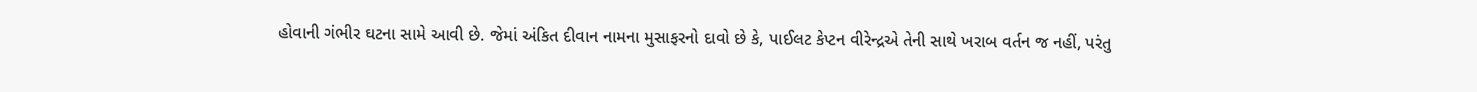હોવાની ગંભીર ઘટના સામે આવી છે. જેમાં અંકિત દીવાન નામના મુસાફરનો દાવો છે કે, પાઈલટ કેપ્ટન વીરેન્દ્રએ તેની સાથે ખરાબ વર્તન જ નહીં, પરંતુ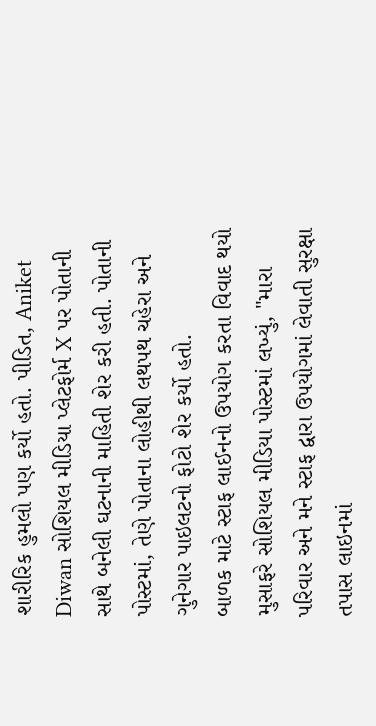શારીરિક હુમલો પણ કર્યો હતો. પીડિત, Aniket Diwan સોશિયલ મીડિયા પ્લેટફોર્મ X પર પોતાની સાથે બનેલી ઘટનાની માહિતી શેર કરી હતી. પોતાની પોસ્ટમાં, તેણે પોતાના લોહીથી લથપથ ચહેરા અને ગુનેગાર પાઇલટનો ફોટો શેર કર્યો હતો.
બાળક માટે સ્ટાફ લાઈનનો ઉપયોગ કરતા વિવાદ થયો
મુસાફરે સોશિયલ મીડિયા પોસ્ટમાં લખ્યું, "મારા પરિવાર અને મને સ્ટાફ દ્વારા ઉપયોગમાં લેવાતી સુરક્ષા તપાસ લાઇનમાં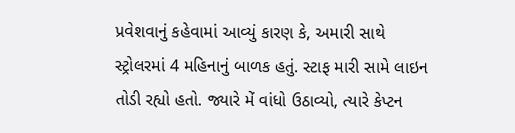પ્રવેશવાનું કહેવામાં આવ્યું કારણ કે, અમારી સાથે સ્ટ્રોલરમાં 4 મહિનાનું બાળક હતું. સ્ટાફ મારી સામે લાઇન તોડી રહ્યો હતો. જ્યારે મેં વાંધો ઉઠાવ્યો, ત્યારે કેપ્ટન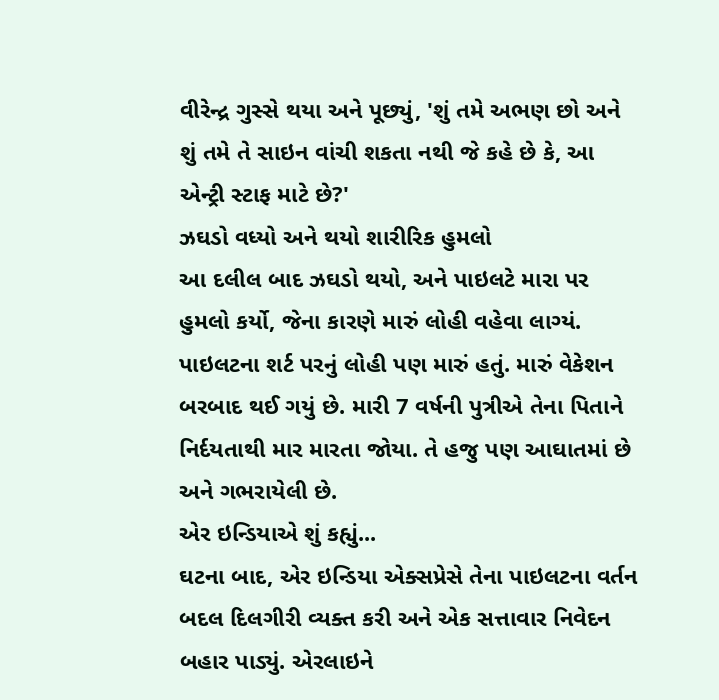વીરેન્દ્ર ગુસ્સે થયા અને પૂછ્યું, 'શું તમે અભણ છો અને શું તમે તે સાઇન વાંચી શકતા નથી જે કહે છે કે, આ એન્ટ્રી સ્ટાફ માટે છે?'
ઝઘડો વધ્યો અને થયો શારીરિક હુમલો
આ દલીલ બાદ ઝઘડો થયો, અને પાઇલટે મારા પર હુમલો કર્યો, જેના કારણે મારું લોહી વહેવા લાગ્યં. પાઇલટના શર્ટ પરનું લોહી પણ મારું હતું. મારું વેકેશન બરબાદ થઈ ગયું છે. મારી 7 વર્ષની પુત્રીએ તેના પિતાને નિર્દયતાથી માર મારતા જોયા. તે હજુ પણ આઘાતમાં છે અને ગભરાયેલી છે.
એર ઇન્ડિયાએ શું કહ્યું...
ઘટના બાદ, એર ઇન્ડિયા એક્સપ્રેસે તેના પાઇલટના વર્તન બદલ દિલગીરી વ્યક્ત કરી અને એક સત્તાવાર નિવેદન બહાર પાડ્યું. એરલાઇને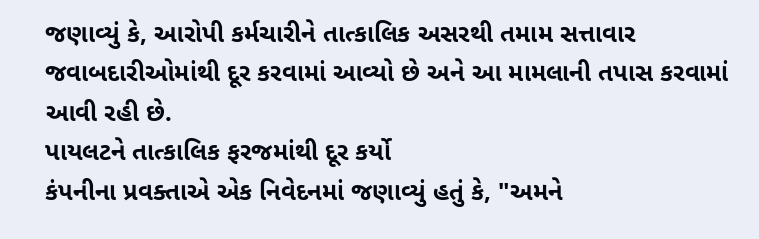જણાવ્યું કે, આરોપી કર્મચારીને તાત્કાલિક અસરથી તમામ સત્તાવાર જવાબદારીઓમાંથી દૂર કરવામાં આવ્યો છે અને આ મામલાની તપાસ કરવામાં આવી રહી છે.
પાયલટને તાત્કાલિક ફરજમાંથી દૂર કર્યો
કંપનીના પ્રવક્તાએ એક નિવેદનમાં જણાવ્યું હતું કે, "અમને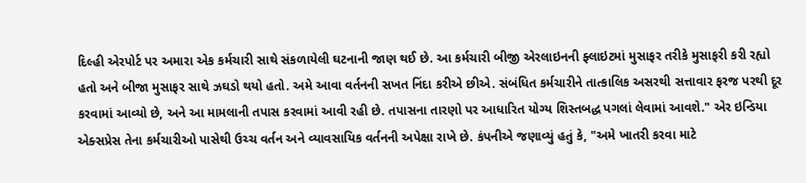દિલ્હી એરપોર્ટ પર અમારા એક કર્મચારી સાથે સંકળાયેલી ઘટનાની જાણ થઈ છે. આ કર્મચારી બીજી એરલાઇનની ફ્લાઇટમાં મુસાફર તરીકે મુસાફરી કરી રહ્યો હતો અને બીજા મુસાફર સાથે ઝઘડો થયો હતો. અમે આવા વર્તનની સખત નિંદા કરીએ છીએ. સંબંધિત કર્મચારીને તાત્કાલિક અસરથી સત્તાવાર ફરજ પરથી દૂર કરવામાં આવ્યો છે, અને આ મામલાની તપાસ કરવામાં આવી રહી છે. તપાસના તારણો પર આધારિત યોગ્ય શિસ્તબદ્ધ પગલાં લેવામાં આવશે." એર ઇન્ડિયા એક્સપ્રેસ તેના કર્મચારીઓ પાસેથી ઉચ્ચ વર્તન અને વ્યાવસાયિક વર્તનની અપેક્ષા રાખે છે. કંપનીએ જણાવ્યું હતું કે, "અમે ખાતરી કરવા માટે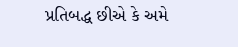પ્રતિબદ્ધ છીએ કે અમે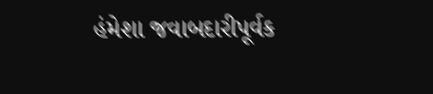હંમેશા જવાબદારીપૂર્વક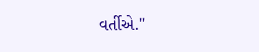વર્તીએ."